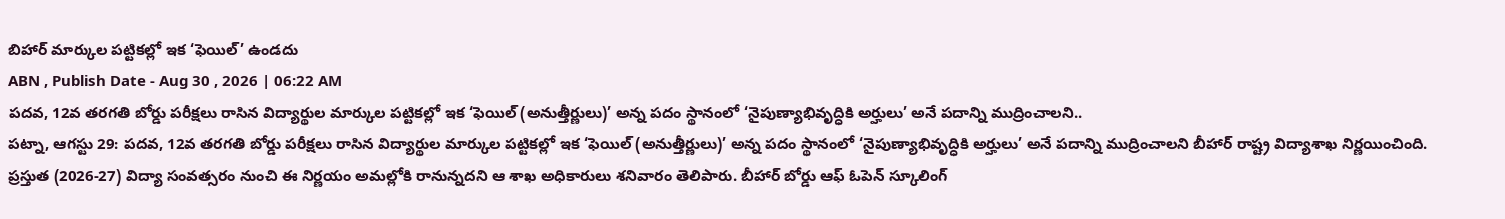బిహార్ మార్కుల పట్టికల్లో ఇక ‘ఫెయిల్’ ఉండదు
ABN , Publish Date - Aug 30 , 2026 | 06:22 AM
పదవ, 12వ తరగతి బోర్డు పరీక్షలు రాసిన విద్యార్థుల మార్కుల పట్టికల్లో ఇక ‘ఫెయిల్ (అనుత్తీర్ణులు)’ అన్న పదం స్థానంలో ‘నైపుణ్యాభివృద్ధికి అర్హులు’ అనే పదాన్ని ముద్రించాలని..
పట్నా, ఆగస్టు 29: పదవ, 12వ తరగతి బోర్డు పరీక్షలు రాసిన విద్యార్థుల మార్కుల పట్టికల్లో ఇక ‘ఫెయిల్ (అనుత్తీర్ణులు)’ అన్న పదం స్థానంలో ‘నైపుణ్యాభివృద్ధికి అర్హులు’ అనే పదాన్ని ముద్రించాలని బీహార్ రాష్ట్ర విద్యాశాఖ నిర్ణయించింది. ప్రస్తుత (2026-27) విద్యా సంవత్సరం నుంచి ఈ నిర్ణయం అమల్లోకి రానున్నదని ఆ శాఖ అధికారులు శనివారం తెలిపారు. బీహార్ బోర్డు ఆఫ్ ఓపెన్ స్కూలింగ్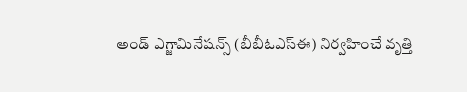అండ్ ఎగ్జామినేషన్స్ (బీబీఓఎస్ఈ) నిర్వహించే వృత్తి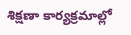శిక్షణా కార్యక్రమాల్లో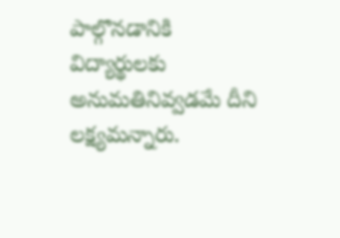పాల్గొనడానికి విద్యార్థులకు అనుమతినివ్వడమే దీని లక్ష్యమన్నారు.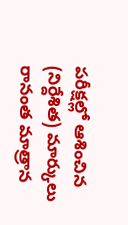పరీక్షల్లో ఆశించిన (నిర్దేశిత) మార్కులు రానంత మాత్రాన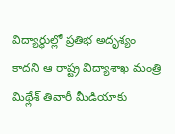విద్యార్థుల్లో ప్రతిభ అదృశ్యం కాదని ఆ రాష్ట్ర విద్యాశాఖ మంత్రి మిథ్లేశ్ తివారీ మీడియాకు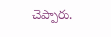చెప్పారు.